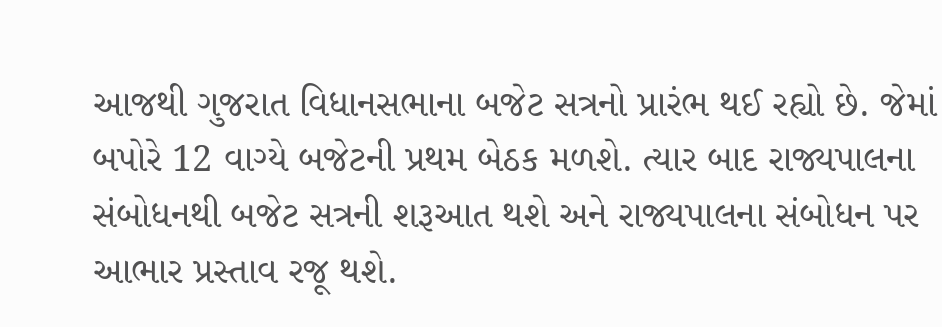આજથી ગુજરાત વિધાનસભાના બજેટ સત્રનો પ્રારંભ થઈ રહ્યો છે. જેમાં બપોરે 12 વાગ્યે બજેટની પ્રથમ બેઠક મળશે. ત્યાર બાદ રાજ્યપાલના સંબોધનથી બજેટ સત્રની શરૂઆત થશે અને રાજ્યપાલના સંબોધન પર આભાર પ્રસ્તાવ રજૂ થશે.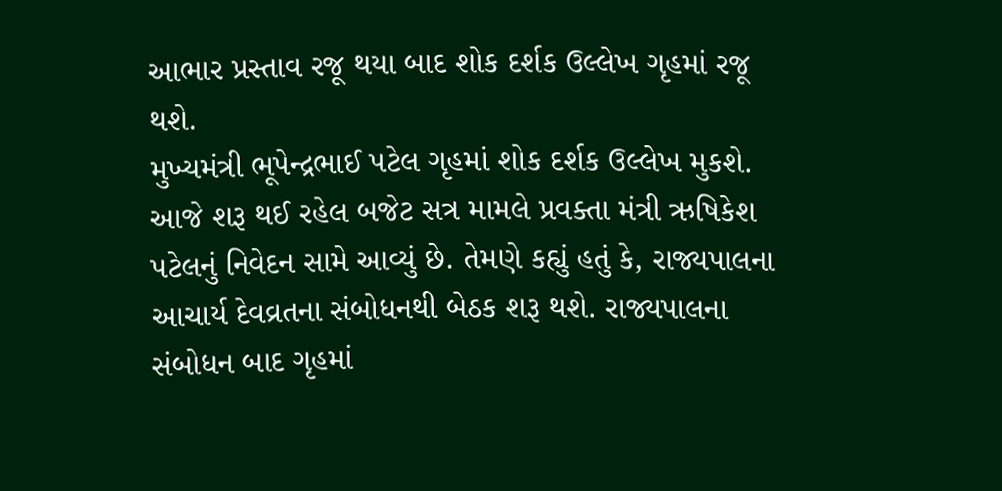આભાર પ્રસ્તાવ રજૂ થયા બાદ શોક દર્શક ઉલ્લેખ ગૃહમાં રજૂ થશે.
મુખ્યમંત્રી ભૂપેન્દ્રભાઈ પટેલ ગૃહમાં શોક દર્શક ઉલ્લેખ મુકશે. આજે શરૂ થઈ રહેલ બજેટ સત્ર મામલે પ્રવક્તા મંત્રી ઋષિકેશ પટેલનું નિવેદન સામે આવ્યું છે. તેમણે કહ્યું હતું કે, રાજ્યપાલના આચાર્ય દેવવ્રતના સંબોધનથી બેઠક શરૂ થશે. રાજ્યપાલના સંબોધન બાદ ગૃહમાં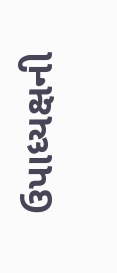ઉપાધ્યક્ષની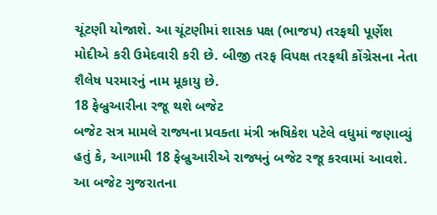ચૂંટણી યોજાશે. આ ચૂંટણીમાં શાસક પક્ષ (ભાજપ) તરફથી પૂર્ણેશ મોદીએ કરી ઉમેદવારી કરી છે. બીજી તરફ વિપક્ષ તરફથી કોંગ્રેસના નેતા શૈલેષ પરમારનું નામ મૂકાયુ છે.
18 ફેબ્રુઆરીના રજૂ થશે બજેટ
બજેટ સત્ર મામલે રાજ્યના પ્રવક્તા મંત્રી ઋષિકેશ પટેલે વધુમાં જણાવ્યું હતું કે, આગામી 18 ફેબ્રુઆરીએ રાજ્યનું બજેટ રજૂ કરવામાં આવશે. આ બજેટ ગુજરાતના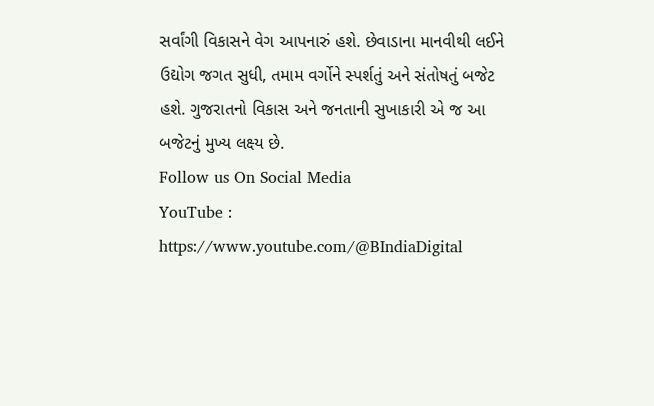સર્વાંગી વિકાસને વેગ આપનારું હશે. છેવાડાના માનવીથી લઈને ઉદ્યોગ જગત સુધી, તમામ વર્ગોને સ્પર્શતું અને સંતોષતું બજેટ હશે. ગુજરાતનો વિકાસ અને જનતાની સુખાકારી એ જ આ બજેટનું મુખ્ય લક્ષ્ય છે.
Follow us On Social Media
YouTube : https://www.youtube.com/@BIndiaDigital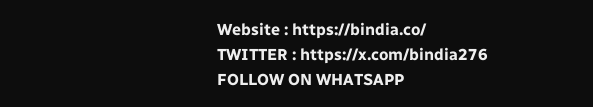Website : https://bindia.co/
TWITTER : https://x.com/bindia276
FOLLOW ON WHATSAPP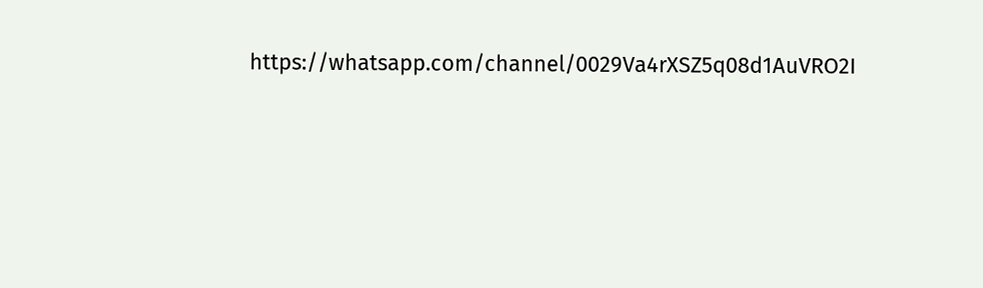https://whatsapp.com/channel/0029Va4rXSZ5q08d1AuVRO2I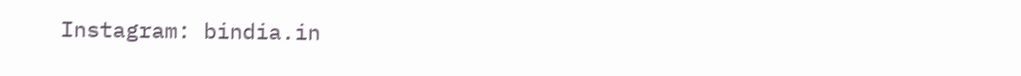Instagram: bindia.in